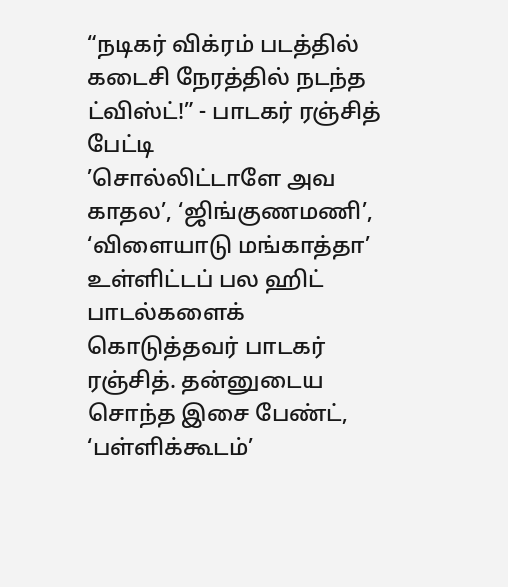“நடிகர் விக்ரம் படத்தில் கடைசி நேரத்தில் நடந்த ட்விஸ்ட்!” - பாடகர் ரஞ்சித் பேட்டி
’சொல்லிட்டாளே அவ காதல’, ‘ஜிங்குணமணி’, ‘விளையாடு மங்காத்தா’ உள்ளிட்டப் பல ஹிட் பாடல்களைக் கொடுத்தவர் பாடகர் ரஞ்சித். தன்னுடைய சொந்த இசை பேண்ட், ‘பள்ளிக்கூடம்’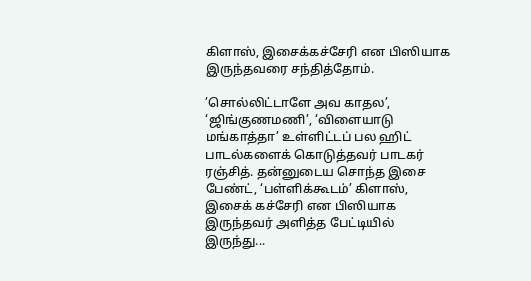கிளாஸ், இசைக்கச்சேரி என பிஸியாக இருந்தவரை சந்தித்தோம்.

’சொல்லிட்டாளே அவ காதல’, ‘ஜிங்குணமணி’, ‘விளையாடு மங்காத்தா’ உள்ளிட்டப் பல ஹிட் பாடல்களைக் கொடுத்தவர் பாடகர் ரஞ்சித். தன்னுடைய சொந்த இசை பேண்ட், ‘பள்ளிக்கூடம்’ கிளாஸ், இசைக் கச்சேரி என பிஸியாக இருந்தவர் அளித்த பேட்டியில் இருந்து...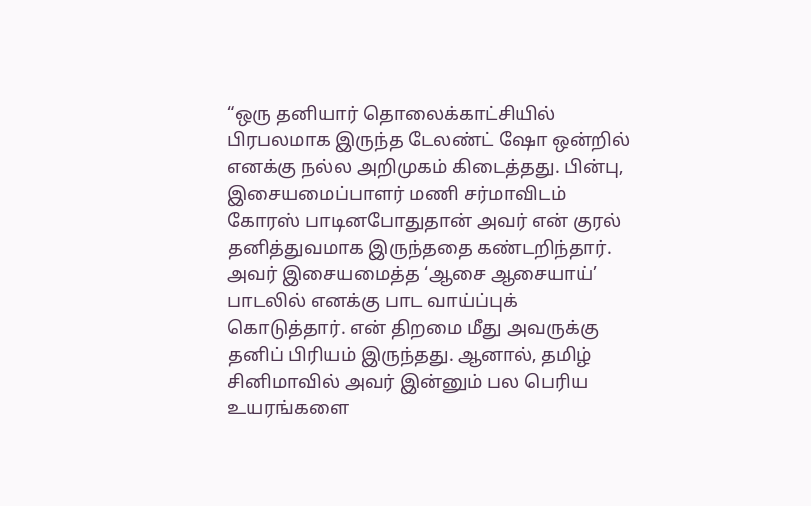“ஒரு தனியார் தொலைக்காட்சியில் பிரபலமாக இருந்த டேலண்ட் ஷோ ஒன்றில் எனக்கு நல்ல அறிமுகம் கிடைத்தது. பின்பு, இசையமைப்பாளர் மணி சர்மாவிடம் கோரஸ் பாடினபோதுதான் அவர் என் குரல் தனித்துவமாக இருந்ததை கண்டறிந்தார். அவர் இசையமைத்த ‘ஆசை ஆசையாய்’ பாடலில் எனக்கு பாட வாய்ப்புக் கொடுத்தார். என் திறமை மீது அவருக்கு தனிப் பிரியம் இருந்தது. ஆனால், தமிழ் சினிமாவில் அவர் இன்னும் பல பெரிய உயரங்களை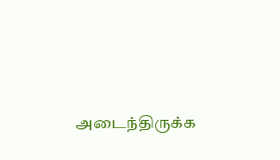அடைந்திருக்க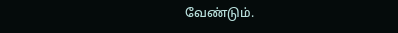வேண்டும்.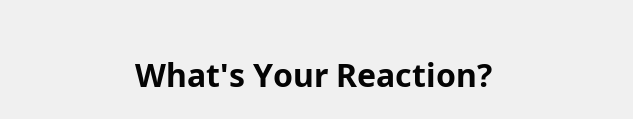What's Your Reaction?